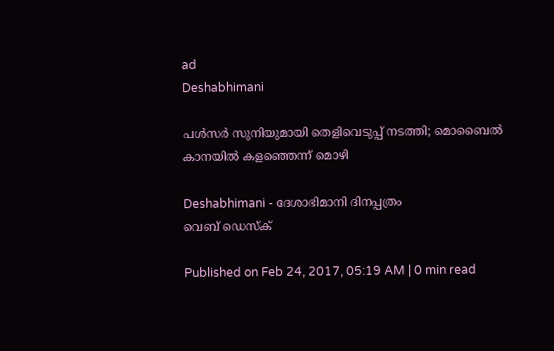ad
Deshabhimani

പള്‍സര്‍ സുനിയുമായി തെളിവെടുപ്പ് നടത്തി; മൊബൈല്‍ കാനയില്‍ കളഞ്ഞെന്ന് മൊഴി

Deshabhimani - ദേശാഭിമാനി ദിനപ്പത്രം
വെബ് ഡെസ്ക്

Published on Feb 24, 2017, 05:19 AM | 0 min read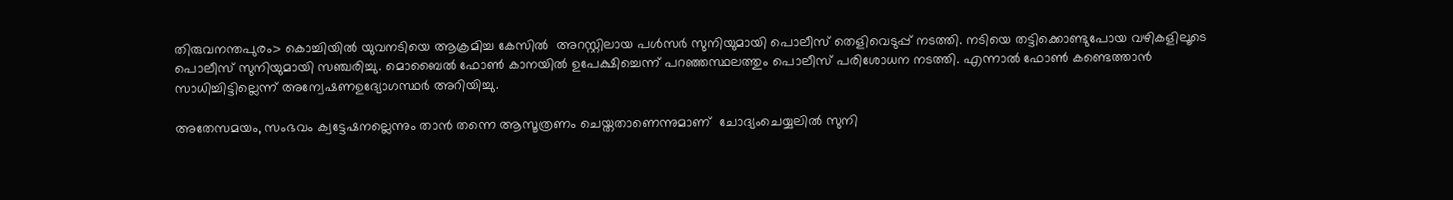തിരുവനന്തപുരം> കൊച്ചിയില്‍ യുവനടിയെ ആക്രമിച്ച കേസില്‍  അറസ്റ്റിലായ പള്‍സര്‍ സുനിയുമായി പൊലീസ് തെളിവെടുപ്പ് നടത്തി. നടിയെ തട്ടിക്കൊണ്ടുപോയ വഴികളിലൂടെ പൊലീസ് സുനിയുമായി സഞ്ചരിച്ചു. മൊബൈല്‍ ഫോണ്‍ കാനയില്‍ ഉപേക്ഷിച്ചെന്ന് പറഞ്ഞസ്ഥലത്തും പൊലീസ് പരിശോധന നടത്തി. എന്നാല്‍ ഫോണ്‍ കണ്ടെത്താന്‍ സാധിച്ചിട്ടില്ലെന്ന് അന്വേഷണഉദ്യോഗസ്ഥര്‍ അറിയിച്ചു.

അതേസമയം, സംഭവം ക്വട്ടേഷനല്ലെന്നും താന്‍ തന്നെ ആസൂത്രണം ചെയ്തതാണെന്നുമാണ്  ചോദ്യംചെയ്യലില്‍ സുനി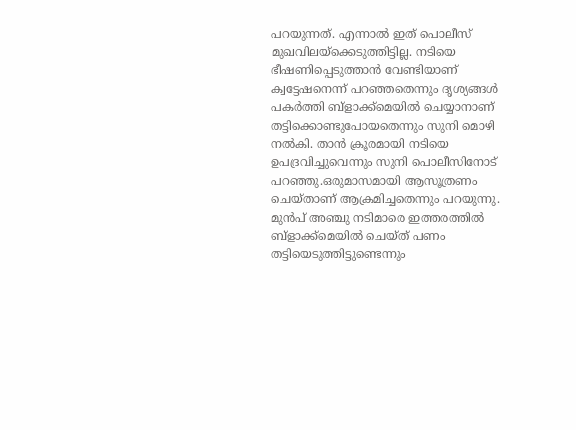പറയുന്നത്. എന്നാല്‍ ഇത് പൊലീസ് മുഖവിലയ്ക്കെടുത്തിട്ടില്ല. നടിയെ ഭീഷണിപ്പെടുത്താന്‍ വേണ്ടിയാണ് ക്വട്ടേഷനെന്ന് പറഞ്ഞതെന്നും ദൃശ്യങ്ങള്‍ പകര്‍ത്തി ബ്ളാക്ക്മെയില്‍ ചെയ്യാനാണ് തട്ടിക്കൊണ്ടുപോയതെന്നും സുനി മൊഴി നല്‍കി. താന്‍ ക്രൂരമായി നടിയെ ഉപദ്രവിച്ചുവെന്നും സുനി പൊലീസിനോട് പറഞ്ഞു.ഒരുമാസമായി ആസൂത്രണം  ചെയ്താണ് ആക്രമിച്ചതെന്നും പറയുന്നു. മുന്‍പ് അഞ്ചു നടിമാരെ ഇത്തരത്തില്‍ ബ്ളാക്ക്മെയില്‍ ചെയ്ത് പണം തട്ടിയെടുത്തിട്ടുണ്ടെന്നും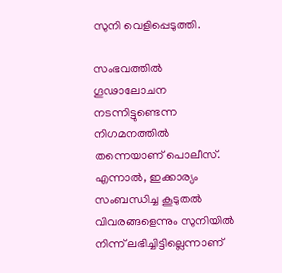സുനി വെളിപ്പെടുത്തി.

സംഭവത്തില്‍ ഗൂഢാലോചന നടന്നിട്ടുണ്ടെന്ന നിഗമനത്തില്‍ തന്നെയാണ് പൊലീസ്. എന്നാല്‍, ഇക്കാര്യം സംബന്ധിച്ച കൂടുതല്‍ വിവരങ്ങളെന്നും സുനിയില്‍ നിന്ന് ലഭിച്ചിട്ടില്ലെന്നാണ്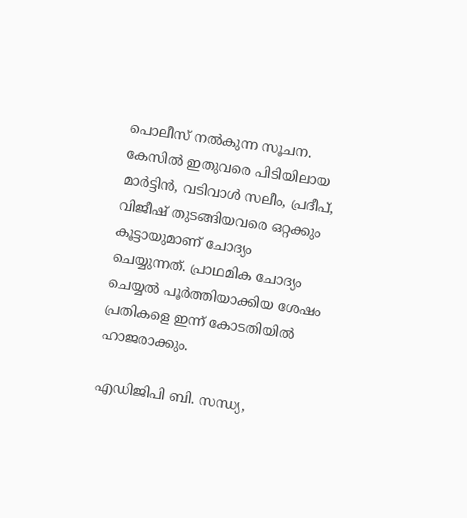പൊലീസ് നല്‍കുന്ന സൂചന. കേസില്‍ ഇതുവരെ പിടിയിലായ മാര്‍ട്ടിന്‍, വടിവാള്‍ സലീം, പ്രദീപ്, വിജീഷ് തുടങ്ങിയവരെ ഒറ്റക്കും കൂട്ടായുമാണ് ചോദ്യം ചെയ്യുന്നത്. പ്രാഥമിക ചോദ്യം ചെയ്യല്‍ പൂര്‍ത്തിയാക്കിയ ശേഷം പ്രതികളെ ഇന്ന് കോടതിയില്‍ ഹാജരാക്കും.

എഡിജിപി ബി. സന്ധ്യ,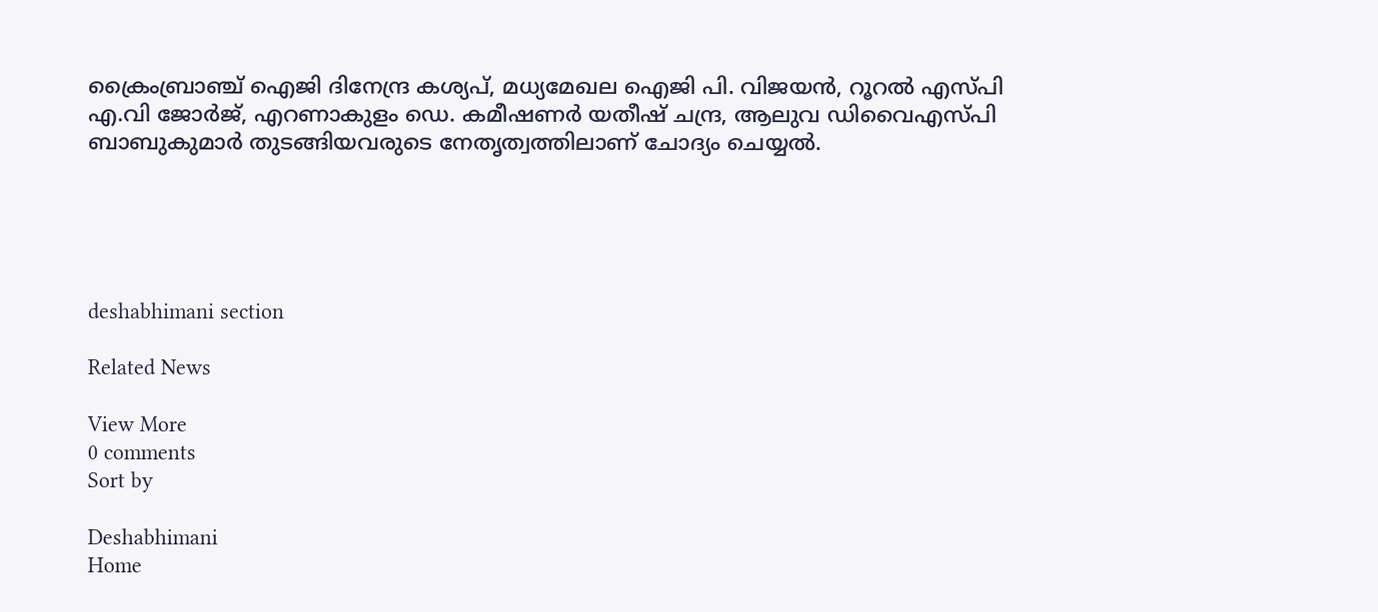ക്രൈംബ്രാഞ്ച് ഐജി ദിനേന്ദ്ര കശ്യപ്, മധ്യമേഖല ഐജി പി. വിജയന്‍, റൂറല്‍ എസ്പി എ.വി ജോര്‍ജ്, എറണാകുളം ഡെ. കമീഷണര്‍ യതീഷ് ചന്ദ്ര, ആലുവ ഡിവൈഎസ്പി ബാബുകുമാര്‍ തുടങ്ങിയവരുടെ നേതൃത്വത്തിലാണ് ചോദ്യം ചെയ്യല്‍.





deshabhimani section

Related News

View More
0 comments
Sort by

Deshabhimani
Home